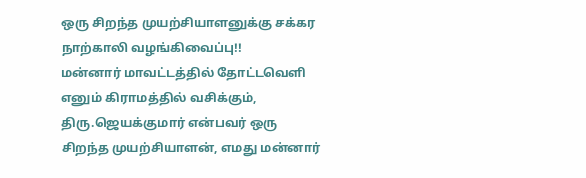ஒரு சிறந்த முயற்சியாளனுக்கு சக்கர நாற்காலி வழங்கிவைப்பு!!
மன்னார் மாவட்டத்தில் தோட்டவெளி எனும் கிராமத்தில் வசிக்கும், திரு.ஜெயக்குமார் என்பவர் ஒரு சிறந்த முயற்சியாளன், எமது மன்னார்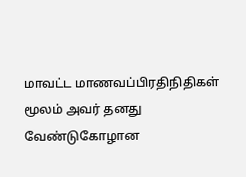மாவட்ட மாணவப்பிரதிநிதிகள் மூலம் அவர் தனது வேண்டுகோழான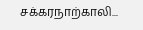சக்கரநாற்காலி...